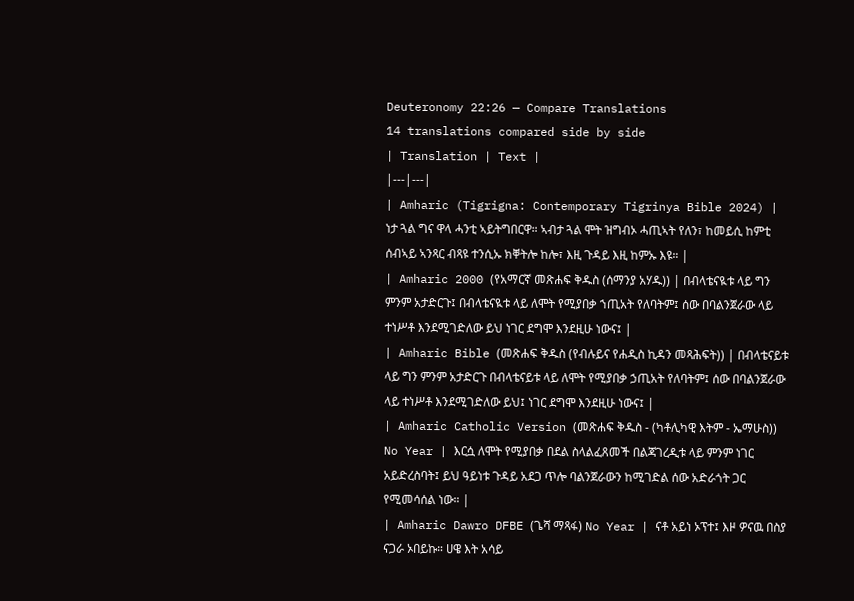Deuteronomy 22:26 — Compare Translations
14 translations compared side by side
| Translation | Text |
|---|---|
| Amharic (Tigrigna: Contemporary Tigrinya Bible 2024) | ነታ ጓል ግና ዋላ ሓንቲ ኣይትግበርዋ። ኣብታ ጓል ሞት ዝግብኦ ሓጢኣት የለን፣ ከመይሲ ከምቲ ሰብኣይ ኣንጻር ብጻዩ ተንሲኡ ክቐትሎ ከሎ፣ እዚ ጉዳይ እዚ ከምኡ እዩ። |
| Amharic 2000 (የአማርኛ መጽሐፍ ቅዱስ (ሰማንያ አሃዱ)) | በብላቴናዪቱ ላይ ግን ምንም አታድርጉ፤ በብላቴናዪቱ ላይ ለሞት የሚያበቃ ኀጢአት የለባትም፤ ሰው በባልንጀራው ላይ ተነሥቶ እንደሚገድለው ይህ ነገር ደግሞ እንደዚሁ ነውና፤ |
| Amharic Bible (መጽሐፍ ቅዱስ (የብሉይና የሐዲስ ኪዳን መጻሕፍት)) | በብላቴናይቱ ላይ ግን ምንም አታድርጉ በብላቴናይቱ ላይ ለሞት የሚያበቃ ኃጢአት የለባትም፤ ሰው በባልንጀራው ላይ ተነሥቶ እንደሚገድለው ይህ፤ ነገር ደግሞ እንደዚሁ ነውና፤ |
| Amharic Catholic Version (መጽሐፍ ቅዱስ - (ካቶሊካዊ እትም - ኤማሁስ)) No Year | እርሷ ለሞት የሚያበቃ በደል ስላልፈጸመች በልጃገረዲቱ ላይ ምንም ነገር አይድረስባት፤ ይህ ዓይነቱ ጉዳይ አደጋ ጥሎ ባልንጀራውን ከሚገድል ሰው አድራጎት ጋር የሚመሳሰል ነው። |
| Amharic Dawro DFBE (ጌሻ ማጻፋ) No Year | ናቶ አይነ ኦፕተ፤ እዞ ዎናዉ በስያ ናጋራ ኦበይኩ። ሀዌ እት አሳይ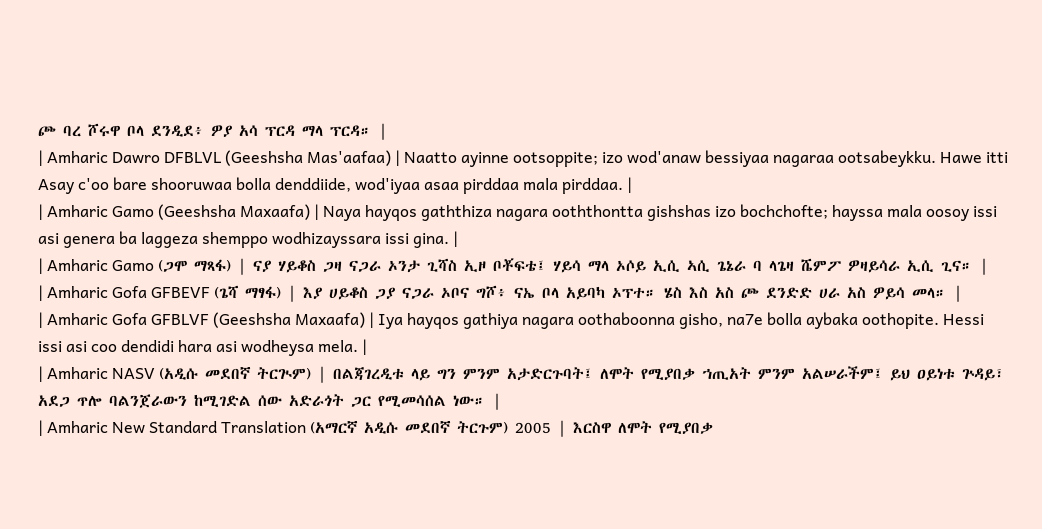ጮ ባረ ሾሩዋ ቦላ ደንዲደ፥ ዎያ አሳ ፕርዳ ማላ ፕርዳ። |
| Amharic Dawro DFBLVL (Geeshsha Mas'aafaa) | Naatto ayinne ootsoppite; izo wod'anaw bessiyaa nagaraa ootsabeykku. Hawe itti Asay c'oo bare shooruwaa bolla denddiide, wod'iyaa asaa pirddaa mala pirddaa. |
| Amharic Gamo (Geeshsha Maxaafa) | Naya hayqos gaththiza nagara ooththontta gishshas izo bochchofte; hayssa mala oosoy issi asi genera ba laggeza shemppo wodhizayssara issi gina. |
| Amharic Gamo (ጋሞ ማጻፋ) | ናያ ሃይቆስ ጋዛ ናጋራ ኦንታ ጊሻስ ኢዞ ቦቾፍቴ፤ ሃይሳ ማላ ኦሶይ ኢሲ ኣሲ ጌኔራ ባ ላጌዛ ሼምፖ ዎዛይሳራ ኢሲ ጊና። |
| Amharic Gofa GFBEVF (ጌሻ ማፃፋ) | እያ ሀይቆስ ጋያ ናጋራ ኦቦና ግሾ፥ ናኤ ቦላ አይባካ ኦፕተ። ሄስ እስ አስ ጮ ደንድድ ሀራ አስ ዎይሳ መላ። |
| Amharic Gofa GFBLVF (Geeshsha Maxaafa) | Iya hayqos gathiya nagara oothaboonna gisho, na7e bolla aybaka oothopite. Hessi issi asi coo dendidi hara asi wodheysa mela. |
| Amharic NASV (አዲሱ መደበኛ ትርጒም) | በልጃገረዲቱ ላይ ግን ምንም አታድርጉባት፤ ለሞት የሚያበቃ ኀጢአት ምንም አልሠራችም፤ ይህ ዐይነቱ ጕዳይ፣ አደጋ ጥሎ ባልንጀራውን ከሚገድል ሰው አድራጎት ጋር የሚመሳሰል ነው። |
| Amharic New Standard Translation (አማርኛ አዲሱ መደበኛ ትርጉም) 2005 | እርስዋ ለሞት የሚያበቃ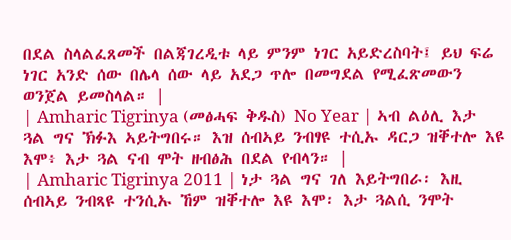በደል ስላልፈጸመች በልጃገረዲቱ ላይ ምንም ነገር አይድረስባት፤ ይህ ፍሬ ነገር አንድ ሰው በሌላ ሰው ላይ አደጋ ጥሎ በመግደል የሚፈጽመውን ወንጀል ይመስላል። |
| Amharic Tigrinya (መፅሓፍ ቅዱስ) No Year | ኣብ ልዕሊ እታ ጓል ግና ኽፉእ ኣይትግበሩ። እዝ ሰብኣይ ንብፃዩ ተሲኡ ዳርጋ ዝቐተሎ እዩ እሞ፥ እታ ጓል ናብ ሞት ዘብፅሕ በደል የብላን። |
| Amharic Tigrinya 2011 | ነታ ጓል ግና ገለ እይትግበራ፡ እዚ ሰብኣይ ንብጻዩ ተንሲኡ ኸም ዝቐተሎ እዩ እሞ፡ እታ ጓልሲ ንሞት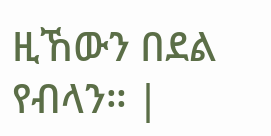ዚኸውን በደል የብላን። |